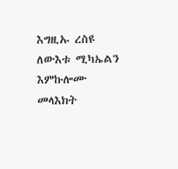እግዚኡ ረስዩ ለውእቱ ሚካኤልን እምኩሎሙ መላእክት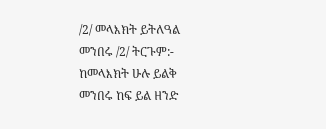/2/ መላእክት ይትለዓል መንበሩ /2/ ትርጉም:- ከመላእክት ሁሉ ይልቅ መንበሩ ከፍ ይል ዘንድ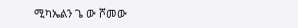ሚካኤልን ጌ ው ሾመው